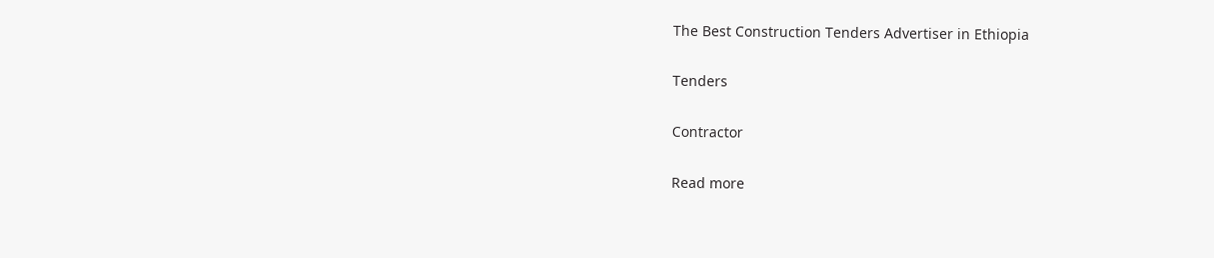The Best Construction Tenders Advertiser in Ethiopia

Tenders

Contractor

Read more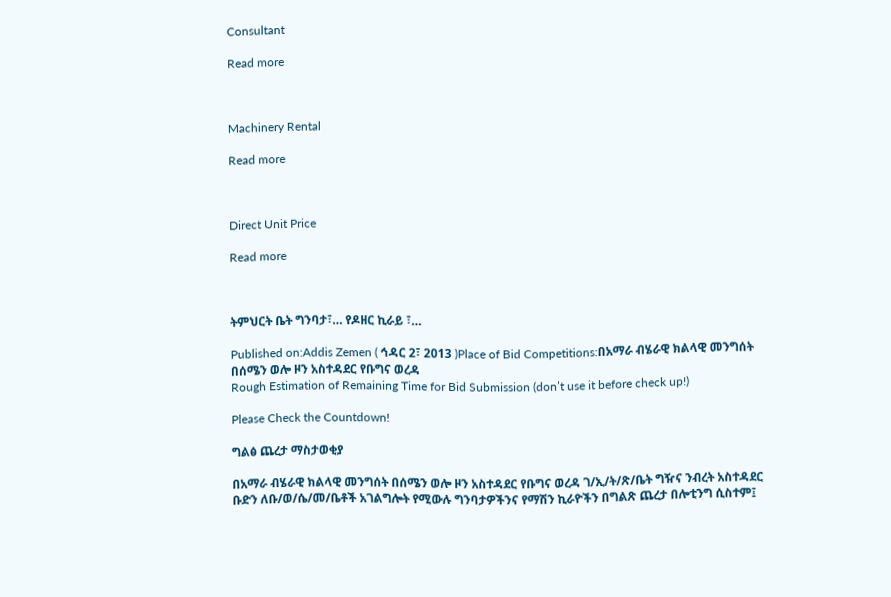Consultant

Read more



Machinery Rental

Read more



Direct Unit Price

Read more



ትምህርት ቤት ግንባታ፣… የዶዘር ኪራይ ፣…

Published on:Addis Zemen ( ኅዳር 2፣ 2013 )Place of Bid Competitions:በአማራ ብሄራዊ ክልላዊ መንግሰት በሰሜን ወሎ ዞን አስተዳደር የቡግና ወረዳ
Rough Estimation of Remaining Time for Bid Submission (don’t use it before check up!)

Please Check the Countdown!

ግልፅ ጨረታ ማስታወቂያ

በአማራ ብሄራዊ ክልላዊ መንግሰት በሰሜን ወሎ ዞን አስተዳደር የቡግና ወረዳ ገ/ኢ/ት/ጽ/ቤት ግዥና ንብረት አስተዳደር ቡድን ለቡ/ወ/ሴ/መ/ቤቶች አገልግሎት የሚውሉ ግንባታዎችንና የማሽን ኪራዮችን በግልጽ ጨረታ በሎቲንግ ሲስተም፤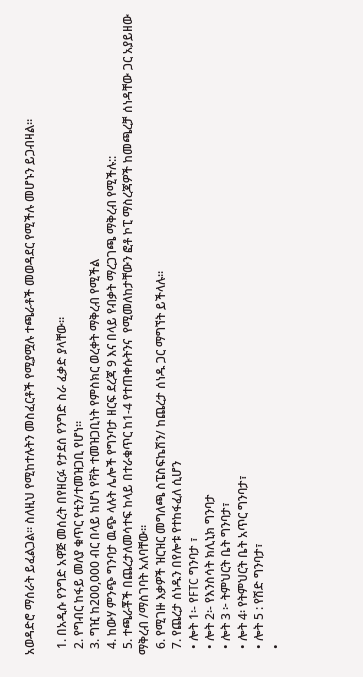አወዳድሮ ማሰራት ይፈልጋል፡፡ ስለዚህ የሚከተሉትን መስፈርቶች የሚያሟሉ ተጫራቶች መወዳደር የሚችሉ መሆኑን ይጋብዛል።

  1. በአዲሱ የንግድ አዋጅ መሰረት በየዘርፉ የታደሰ የንግድ ስራ ፈቃድ ያላቸው።
  2. የግብር ከፋይ መለያ ቁጥር የቲን/ተመዝጋቢ የሆነ።
  3. ግዢ ከ200,000 ብር በላይ ከሆነ የቫት ተመዝጋቢነት የምስክር ወረቀት ማቅረብ የሚችል
  4. ከውሃ ምንጭ ግንባታ ዉጭ ላሉት ሌሎች የግንባታ ዘርፍ ደረጃ 9 እና በላይ የብቃት ማረጋገጫ ማቅረብ የሚችሉ::
  5. ተጫራቾች በጨረታለመሳተፍ ከላይ በተራቁጥር ከ1-4 የተጠቀሱትንና  የሚመለከታቸውን ፎቶ ኮፒ ማስረጃዎች ከመጫረቻ ሰነዳቸው ጋር አያይዘው ማቅረብ /ማስገባት አለባቸው።
  6. የሚገዙ እቃዎች ዝርዝር መግለጫ ስፔስፍኬሽን/ ከጨረታ ሰነዱ ጋር ማግኘት ይችላሉ፡፡
  7. የጨረታ ሰነዱን በየሎቱ የተከፋፈለ ሲሆን
  • ሎት 1፡- የFTC ግንባታ ፣
  • ሎት 2፡- የእንስሳት ክሊኒክ ግንባታ
  • ሎት 3 ፦ ትምህርት ቤት ግንባታ፣
  • ሎት 4፡ የትምህርት ቤት አጥር ግንባታ፣
  • ሎት 5 : የሽድ ግንባታ፣
  •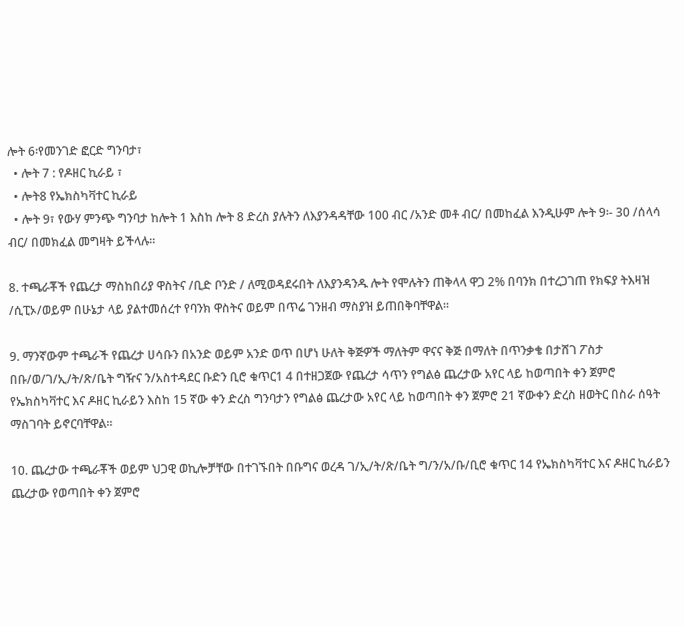ሎት 6፡የመንገድ ፎርድ ግንባታ፣
  • ሎት 7 : የዶዘር ኪራይ ፣
  • ሎት8 የኤክስካቫተር ኪራይ
  • ሎት 9፣ የውሃ ምንጭ ግንባታ ከሎት 1 እስከ ሎት 8 ድረስ ያሉትን ለእያንዳዳቸው 100 ብር /አንድ መቶ ብር/ በመከፈል እንዲሁም ሎት 9፡- 30 /ሰላሳ ብር/ በመክፈል መግዛት ይችላሉ።

8. ተጫራቾች የጨረታ ማስከበሪያ ዋስትና /ቢድ ቦንድ / ለሚወዳደሩበት ለእያንዳንዱ ሎት የሞሉትን ጠቅላላ ዋጋ 2% በባንክ በተረጋገጠ የክፍያ ትእዛዝ /ሲፒኦ/ወይም በሁኔታ ላይ ያልተመሰረተ የባንክ ዋስትና ወይም በጥሬ ገንዘብ ማስያዝ ይጠበቅባቸዋል።

9. ማንኛውም ተጫራች የጨረታ ሀሳቡን በአንድ ወይም አንድ ወጥ በሆነ ሁለት ቅጅዎች ማለትም ዋናና ቅጅ በማለት በጥንቃቄ በታሸገ ፖስታ በቡ/ወ/ገ/ኢ/ት/ጽ/ቤት ግዥና ን/አስተዳደር ቡድን ቢሮ ቁጥር1 4 በተዘጋጀው የጨረታ ሳጥን የግልፅ ጨረታው አየር ላይ ከወጣበት ቀን ጀምሮ የኤክስካቫተር እና ዶዘር ኪራይን እስከ 15 ኛው ቀን ድረስ ግንባታን የግልፅ ጨረታው አየር ላይ ከወጣበት ቀን ጀምሮ 21 ኛውቀን ድረስ ዘወትር በስራ ሰዓት ማስገባት ይኖርባቸዋል።

10. ጨረታው ተጫራቾች ወይም ህጋዊ ወኪሎቻቸው በተገኙበት በቡግና ወረዳ ገ/ኢ/ት/ጽ/ቤት ግ/ን/አ/ቡ/ቢሮ ቁጥር 14 የኤክስካቫተር እና ዶዘር ኪራይን ጨረታው የወጣበት ቀን ጀምሮ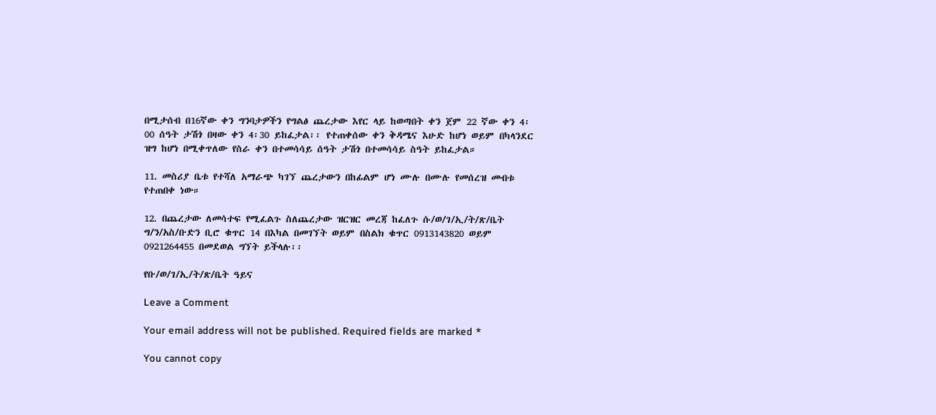በሚታሰብ በ16ኛው ቀን ግንባታዎችን የግልፅ ጨረታው እየር ላይ ከወጣበት ቀን ጀም 22 ኛው ቀን 4፡00 ሰዓት ታሽጎ በዛው ቀን 4፡30 ይከፈታል፡፡ የተጠቀሰው ቀን ቅዳሜና እሁድ ከሆነ ወይም በካላንደር ዝግ ከሆነ በሚቀጥለው የስራ ቀን በተመሳሳይ ሰዓት ታሽጎ በተመሳሳይ ስዓት ይከፈታል።

11. መስሪያ ቤቱ የተሻለ አማራጭ ካገኘ ጨረታውን በከፊልም ሆነ ሙሉ በሙሉ የመሰረዝ መብቱ የተጠበቀ ነው።

12. በጨረታው ለመሳተፍ የሚፈልጉ ስለጨረታው ዝርዝር መረጃ ከፈለጉ ሱ/ወ/ገ/ኢ/ት/ጽ/ቤት ግ/ን/አስ/ቡድን ቢሮ ቁጥር 14 በእካል በመገኘት ወይም በስልክ ቁጥር 0913143820 ወይም 0921264455 በመደወል ግኘት ይችላሉ፡፡

የቡ/ወ/ገ/ኢ/ት/ጽ/ቤት ዓይና

Leave a Comment

Your email address will not be published. Required fields are marked *

You cannot copy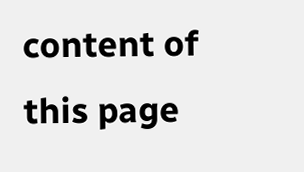content of this page